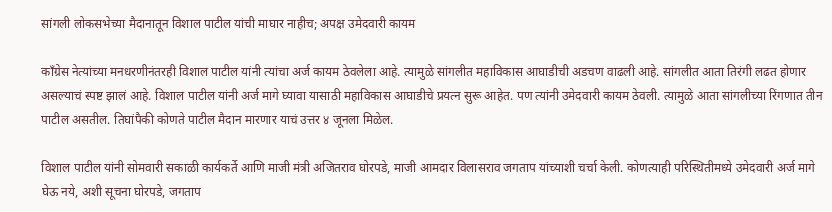सांगली लोकसभेच्या मैदानातून विशाल पाटील यांची माघार नाहीच; अपक्ष उमेदवारी कायम

काँग्रेस नेत्यांच्या मनधरणीनंतरही विशाल पाटील यांनी त्यांचा अर्ज कायम ठेवलेला आहे. त्यामुळे सांगलीत महाविकास आघाडीची अडचण वाढली आहे. सांगलीत आता तिरंगी लढत होणार असल्याचं स्पष्ट झालं आहे. विशाल पाटील यांनी अर्ज मागे घ्यावा यासाठी महाविकास आघाडीचे प्रयत्न सुरू आहेत. पण त्यांनी उमेदवारी कायम ठेवली. त्यामुळे आता सांगलीच्या रिंगणात तीन पाटील असतील. तिघांपैकी कोणते पाटील मैदान मारणार याचं उत्तर ४ जूनला मिळेल.

विशाल पाटील यांनी सोमवारी सकाळी कार्यकर्ते आणि माजी मंत्री अजितराव घोरपडे, माजी आमदार विलासराव जगताप यांच्याशी चर्चा केली. कोणत्याही परिस्थितीमध्ये उमेदवारी अर्ज मागे घेऊ नये, अशी सूचना घोरपडे, जगताप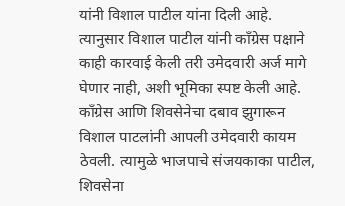यांनी विशाल पाटील यांना दिली आहे. त्यानुसार विशाल पाटील यांनी काँग्रेस पक्षाने काही कारवाई केली तरी उमेदवारी अर्ज मागे घेणार नाही, अशी भूमिका स्पष्ट केली आहे. काँग्रेस आणि शिवसेनेचा दबाव झुगारून विशाल पाटलांनी आपली उमेदवारी कायम ठेवली. त्यामुळे भाजपाचे संजयकाका पाटील, शिवसेना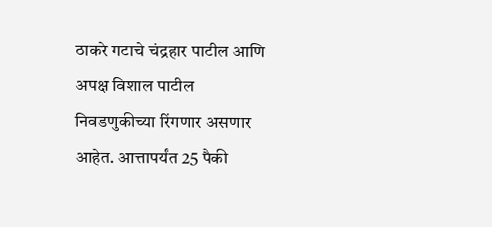ठाकरे गटाचे चंद्रहार पाटील आणि अपक्ष विशाल पाटील निवडणुकीच्या रिंगणार असणार आहेत. आत्तापर्यंत 25 पैकी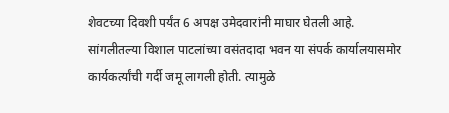शेवटच्या दिवशी पर्यंत 6 अपक्ष उमेदवारांनी माघार घेतली आहे. सांगलीतल्या विशाल पाटलांच्या वसंतदादा भवन या संपर्क कार्यालयासमोर कार्यकर्त्यांची गर्दी जमू लागली होती. त्यामुळे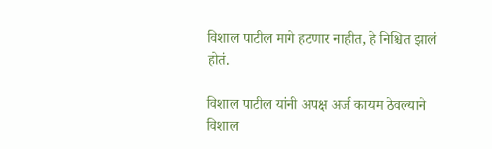विशाल पाटील मागे हटणार नाहीत, हे निश्चित झालं होतं.

विशाल पाटील यांनी अपक्ष अर्ज कायम ठेवल्याने विशाल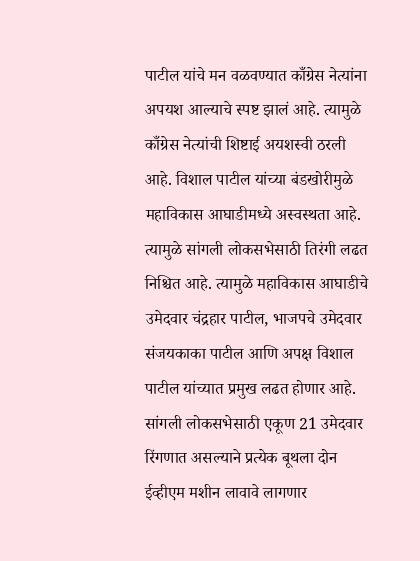पाटील यांचे मन वळवण्यात काँग्रेस नेत्यांना अपयश आल्याचे स्पष्ट झालं आहे. त्यामुळे काँग्रेस नेत्यांची शिष्टाई अयशस्वी ठरली आहे. विशाल पाटील यांच्या बंडखोरीमुळे महाविकास आघाडीमध्ये अस्वस्थता आहे. त्यामुळे सांगली लोकसभेसाठी तिरंगी लढत निश्चित आहे. त्यामुळे महाविकास आघाडीचे उमेदवार चंद्रहार पाटील, भाजपचे उमेदवार संजयकाका पाटील आणि अपक्ष विशाल पाटील यांच्यात प्रमुख लढत होणार आहे. सांगली लोकसभेसाठी एकूण 21 उमेदवार रिंगणात असल्याने प्रत्येक बूथला दोन ईव्हीएम मशीन लावावे लागणार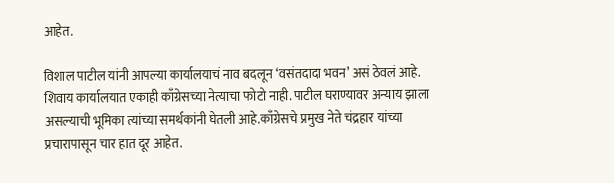आहेत.

विशाल पाटील यांनी आपल्या कार्यालयाचं नाव बदलून ‘वसंतदादा भवन’ असं ठेवलं आहे. शिवाय कार्यालयात एकाही काँग्रेसच्या नेत्याचा फोटो नाही. पाटील घराण्यावर अन्याय झाला असल्याची भूमिका त्यांच्या समर्थकांनी घेतली आहे.काँग्रेसचे प्रमुख नेते चंद्रहार यांच्या प्रचारापासून चार हात दूर आहेत.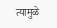त्यामुळे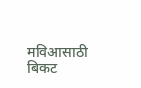मविआसाठी बिकट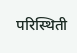परिस्थिती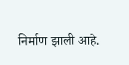निर्माण झाली आहे.